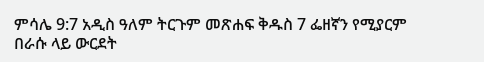ምሳሌ 9:7 አዲስ ዓለም ትርጉም መጽሐፍ ቅዱስ 7 ፌዘኛን የሚያርም በራሱ ላይ ውርደት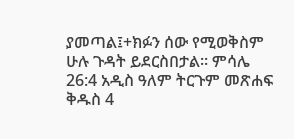ያመጣል፤+ክፉን ሰው የሚወቅስም ሁሉ ጉዳት ይደርስበታል። ምሳሌ 26:4 አዲስ ዓለም ትርጉም መጽሐፍ ቅዱስ 4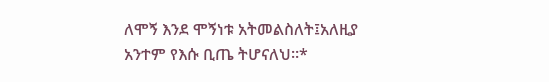ለሞኝ እንደ ሞኝነቱ አትመልስለት፤አለዚያ አንተም የእሱ ቢጤ ትሆናለህ።*